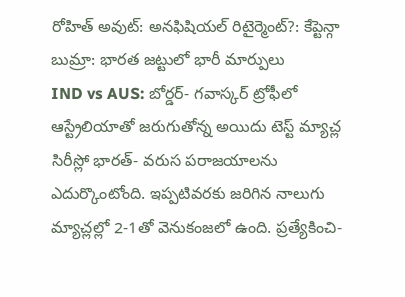రోహిత్ అవుట్: అనఫిషియల్ రిటైర్మెంట్?: కేప్టెన్గా బుమ్రా: భారత జట్టులో భారీ మార్పులు
IND vs AUS: బోర్డర్- గవాస్కర్ ట్రోఫీలో ఆస్ట్రేలియాతో జరుగుతోన్న అయిదు టెస్ట్ మ్యాచ్ల సిరీస్లో భారత్- వరుస పరాజయాలను ఎదుర్కొంటోంది. ఇప్పటివరకు జరిగిన నాలుగు మ్యాచ్లల్లో 2-1తో వెనుకంజలో ఉంది. ప్రత్యేకించి-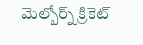మెల్బోర్న్ క్రికెట్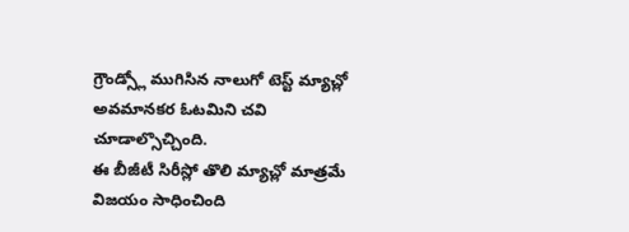గ్రౌండ్స్లో ముగిసిన నాలుగో టెస్ట్ మ్యాచ్లో అవమానకర ఓటమిని చవి చూడాల్సొచ్చింది.
ఈ బీజీటీ సిరీస్లో తొలి మ్యాచ్లో మాత్రమే విజయం సాధించింది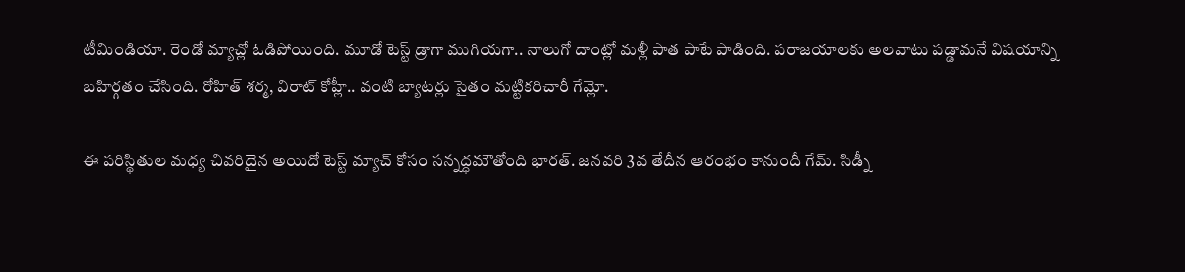టీమిండియా. రెండో మ్యాచ్లో ఓడిపోయింది. మూడో టెస్ట్ డ్రాగా ముగియగా.. నాలుగో దాంట్లో మళ్లీ పాత పాటే పాడింది. పరాజయాలకు అలవాటు పడ్డామనే విషయాన్ని బహిర్గతం చేసింది. రోహిత్ శర్మ, విరాట్ కోహ్లీ.. వంటి బ్యాటర్లు సైతం మట్టికరిచారీ గేమ్లో.

ఈ పరిస్థితుల మధ్య చివరిదైన అయిదో టెస్ట్ మ్యాచ్ కోసం సన్నద్ధమౌతోంది భారత్. జనవరి 3వ తేదీన ఆరంభం కానుందీ గేమ్. సిడ్నీ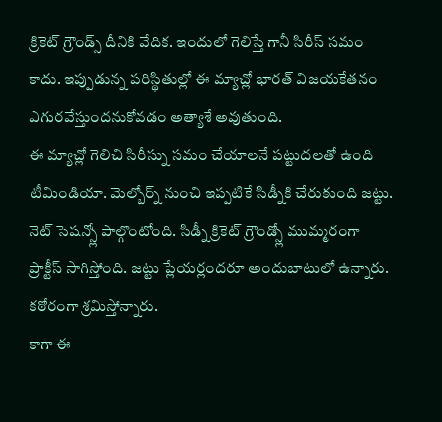క్రికెట్ గ్రౌండ్స్ దీనికి వేదిక. ఇందులో గెలిస్తే గానీ సిరీస్ సమం కాదు. ఇప్పుడున్న పరిస్థితుల్లో ఈ మ్యాచ్లో భారత్ విజయకేతనం ఎగురవేస్తుందనుకోవడం అత్యాశే అవుతుంది.
ఈ మ్యాచ్లో గెలిచి సిరీస్ను సమం చేయాలనే పట్టుదలతో ఉంది టీమిండియా. మెల్బోర్న్ నుంచి ఇప్పటికే సిడ్నీకి చేరుకుంది జట్టు. నెట్ సెషన్స్లో పాల్గొంటోంది. సిడ్నీ క్రికెట్ గ్రౌండ్స్లో ముమ్మరంగా ప్రాక్టీస్ సాగిస్తోంది. జట్టు ప్లేయర్లందరూ అందుబాటులో ఉన్నారు. కఠోరంగా శ్రమిస్తోన్నారు.
కాగా ఈ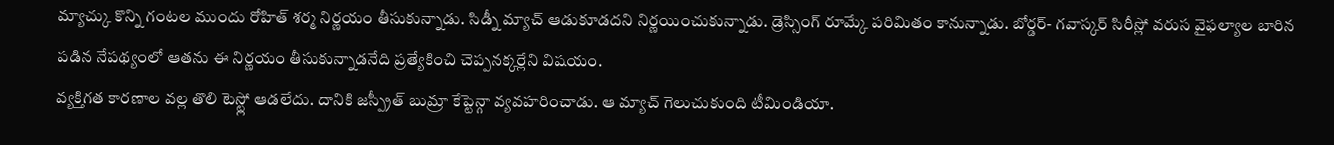మ్యాచ్కు కొన్ని గంటల ముందు రోహిత్ శర్మ నిర్ణయం తీసుకున్నాడు. సిడ్నీ మ్యాచ్ ఆడుకూడదని నిర్ణయించుకున్నాడు. డ్రెస్సింగ్ రూమ్కే పరిమితం కానున్నాడు. బోర్డర్- గవాస్కర్ సిరీస్లో వరుస వైఫల్యాల బారిన పడిన నేపథ్యంలో ఆతను ఈ నిర్ణయం తీసుకున్నాడనేది ప్రత్యేకించి చెప్పనక్కర్లేని విషయం.
వ్యక్తిగత కారణాల వల్ల తొలి టెస్ట్లో ఆడలేదు. దానికి జస్ప్రీత్ బుమ్రా కేప్టెన్గా వ్యవహరించాడు. ఆ మ్యాచ్ గెలుచుకుంది టీమిండియా.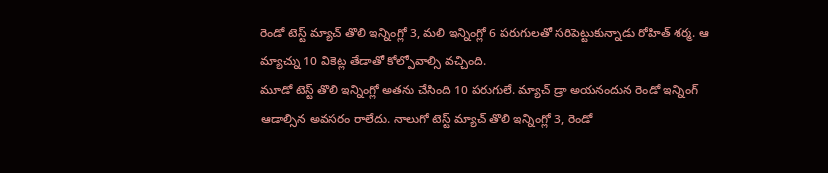రెండో టెస్ట్ మ్యాచ్ తొలి ఇన్నింగ్లో 3, మలి ఇన్నింగ్లో 6 పరుగులతో సరిపెట్టుకున్నాడు రోహిత్ శర్మ. ఆ మ్యాచ్ను 10 వికెట్ల తేడాతో కోల్పోవాల్సి వచ్చింది.
మూడో టెస్ట్ తొలి ఇన్నింగ్లో అతను చేసింది 10 పరుగులే. మ్యాచ్ డ్రా అయనందున రెండో ఇన్నింగ్ ఆడాల్సిన అవసరం రాలేదు. నాలుగో టెస్ట్ మ్యాచ్ తొలి ఇన్నింగ్లో 3, రెండో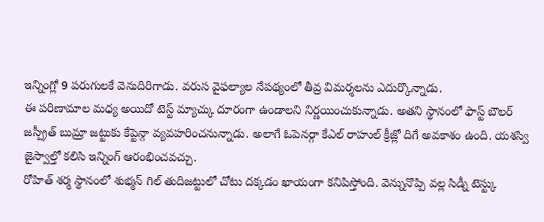ఇన్నింగ్లో 9 పరుగులకే వెనుదిరిగాడు. వరుస వైఫల్యాల నేపథ్యంలో తీవ్ర విమర్శలను ఎదుర్కొన్నాడు.
ఈ పరిణామాల మధ్య అయిదో టెస్ట్ మ్యాచ్కు దూరంగా ఉండాలని నిర్ణయించుకున్నాడు. అతని స్థానంలో ఫాస్ట్ బౌలర్ జస్ప్రీత్ బుమ్రా జట్టుకు కేప్టెన్గా వ్యవహరించనున్నాడు. అలాగే ఓపెనర్గా కేఎల్ రాహుల్ క్రీజ్లో దిగే అవకాశం ఉంది. యశస్వి జైస్వాల్తో కలిసి ఇన్నింగ్ ఆరంభించవచ్చు.
రోహిత్ శర్మ స్థానంలో శుభ్మన్ గిల్ తుదిజట్టులో చోటు దక్కడం ఖాయంగా కనిపిస్తోంది. వెన్నునొప్పి వల్ల సిడ్నీ టెస్ట్కు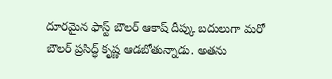దూరమైన ఫాస్ట్ బౌలర్ ఆకాష్ దీప్కు బదులుగా మరో బౌలర్ ప్రసిద్ధ్ కృష్ణ ఆడబోతున్నాడు. అతను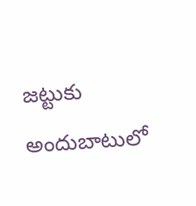జట్టుకు అందుబాటులో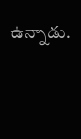ఉన్నాడు.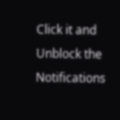Click it and Unblock the Notifications